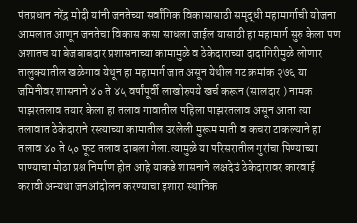पंतप्रधान नरेंद्र मोदी यांनी जनतेच्या सर्वांगिक विकासासाठी समृद्धी महामार्गाची योजना आमलात आणून जनतेचा विकास कसा साधला जाईल यासाठी हा महामार्ग सुरु केला पण अशातच या बेजबाबदार प्रशासनाच्या कामामुळे व ठेकेदाराच्या दादागिरीमुळे लोणार तालुक्यातील खळेगाव येथून हा महामार्ग जात असून येथील गट क्रमांक २७६ या जमिनीवर शासनाने ४० ते ४५ वर्षांपूर्वी लाखोरुपये खर्च करून (सालदार ) नामक पाझरतलाव तयार केला हा तलाव गावातील पहिला पाझरतलाव असून आता त्या तलावात ठेकेदाराने रस्त्याच्या कामातील उरलेली मुरूम माती व कचरा टाकल्याने हा तलाव ४० ते ५० फूट तलाव दाबला गेला.त्यामुळे या परिसरातील गुरांचा पिण्याच्या पाण्याचा मोठा प्रश्न निर्माण होत आहे याकडे शासनाने लक्षदेउं ठेकेदारावर कारवाई करावी अन्यथा जनआंदोलन करण्याचा इशारा स्थानिक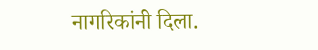नागरिकांनी दिला.